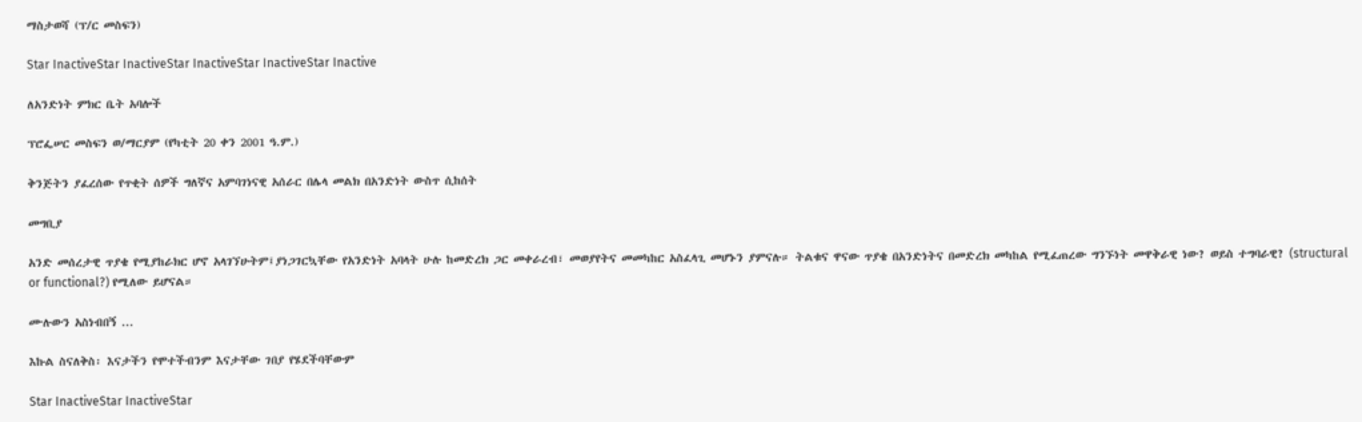ማስታወሻ (ፕ/ር መስፍን)

Star InactiveStar InactiveStar InactiveStar InactiveStar Inactive

ለአንድነት ምክር ቤት አባሎች

ፕሮፌሠር መስፍን ወ/ማርያም (የካቲት 20 ቀን 2001 ዓ.ም.)

ቅንጅትን ያፈረሰው የጥቂት ሰዎች ግለኛና አምባገነናዊ አሰራር በሌላ መልክ በአንድነት ውስጥ ሲከሰት

መግቢያ

አንድ መሰረታዊ ጥያቄ የሚያከራክር ሆኖ አላገኘሁትም፤ያነጋገርኳቸው የአንድነት አባላት ሁሉ ከመድረክ ጋር መቀራረብ፣ መወያየትና መመካከር አስፈላጊ መሆኑን ያምናሉ። ትልቁና ዋናው ጥያቄ በአንድነትና በመድረክ መካከል የሚፈጠረው ግንኙነት መዋቅራዊ ነው? ወይስ ተግባራዊ? (structural or functional?) የሚለው ይሆናል።

ሙሉውን አስነብበኝ ...

እኩል ስናለቅስ፡ እናታችን የሞተችብንም እናታቸው ገበያ የሄደችባቸውም

Star InactiveStar InactiveStar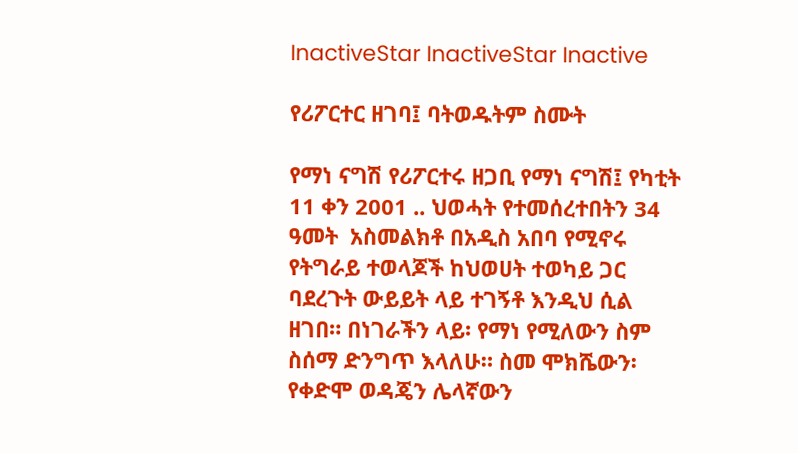InactiveStar InactiveStar Inactive

የሪፖርተር ዘገባ፤ ባትወዱትም ስሙት

የማነ ናግሽ የሪፖርተሩ ዘጋቢ የማነ ናግሽ፤ የካቲት 11 ቀን 2001 .. ህወሓት የተመሰረተበትን 34 ዓመት  አስመልክቶ በአዲስ አበባ የሚኖሩ የትግራይ ተወላጆች ከህወሀት ተወካይ ጋር ባደረጉት ውይይት ላይ ተገኝቶ እንዲህ ሲል ዘገበ። በነገራችን ላይ፡ የማነ የሚለውን ስም ስሰማ ድንግጥ እላለሁ። ስመ ሞክሼውን፡ የቀድሞ ወዳጄን ሌላኛውን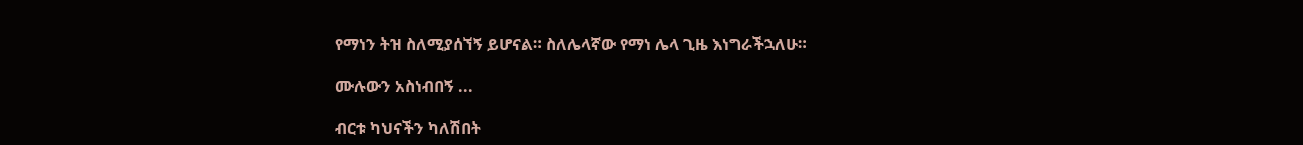የማነን ትዝ ስለሚያሰኘኝ ይሆናል። ስለሌላኛው የማነ ሌላ ጊዜ እነግራችኋለሁ።

ሙሉውን አስነብበኝ ...

ብርቱ ካህናችን ካለሽበት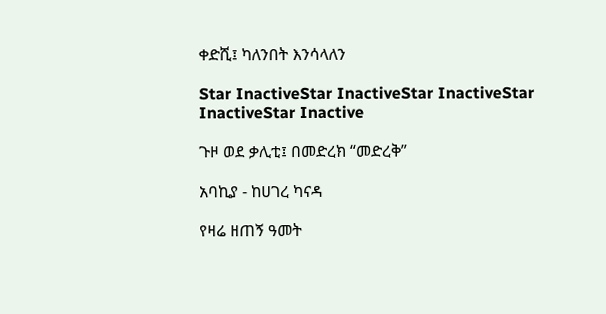ቀድሺ፤ ካለንበት እንሳላለን

Star InactiveStar InactiveStar InactiveStar InactiveStar Inactive

ጉዞ ወደ ቃሊቲ፤ በመድረክ “መድረቅ”

አባኪያ - ከሀገረ ካናዳ

የዛሬ ዘጠኝ ዓመት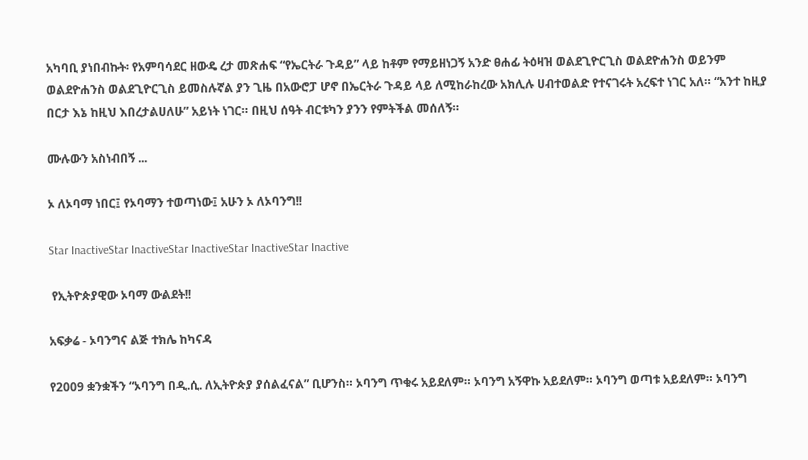አካባቢ ያነበብኩት፡ የአምባሳደር ዘውዴ ረታ መጽሐፍ “የኤርትራ ጉዳይ” ላይ ከቶም የማይዘነጋኝ አንድ ፀሐፊ ትዕዛዝ ወልደጊዮርጊስ ወልደዮሐንስ ወይንም ወልደዮሐንስ ወልደጊዮርጊስ ይመስሉኛል ያን ጊዜ በአውሮፓ ሆኖ በኤርትራ ጉዳይ ላይ ለሚከራከረው አክሊሉ ሀብተወልድ የተናገሩት አረፍተ ነገር አለ። “አንተ ከዚያ በርታ እኔ ከዚህ እበረታልሀለሁ” አይነት ነገር። በዚህ ሰዓት ብርቱካን ያንን የምትችል መሰለኝ።

ሙሉውን አስነብበኝ ...

ኦ ለኦባማ ነበር፤ የኦባማን ተወጣነው፤ አሁን ኦ ለኦባንግ!!

Star InactiveStar InactiveStar InactiveStar InactiveStar Inactive

 የኢትዮጵያዊው ኦባማ ውልደት!!

አፍቃሬ - ኦባንግና ልጅ ተክሌ ከካናዳ

የ2009 ቋንቋችን “ኦባንግ በዲ.ሲ. ለኢትዮጵያ ያሰልፈናል” ቢሆንስ። ኦባንግ ጥቁሩ አይደለም። ኦባንግ አኝዋኩ አይደለም። ኦባንግ ወጣቱ አይደለም። ኦባንግ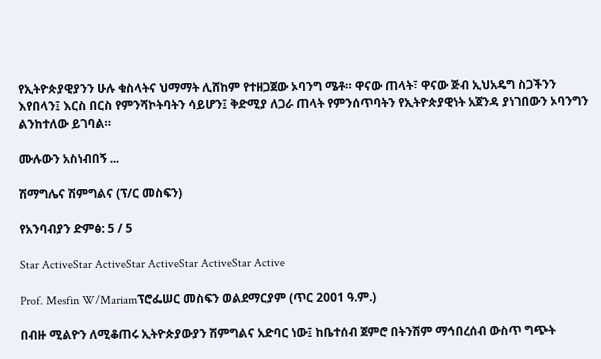የኢትዮጵያዊያንን ሁሉ ቁስላትና ህማማት ሊሸከም የተዘጋጀው ኦባንግ ሜቶ። ዋናው ጠላት፣ ዋናው ጅብ ኢህአዴግ ስጋችንን እየበላን፤ እርስ በርስ የምንሻኮትባትን ሳይሆን፤ ቅድሚያ ለጋራ ጠላት የምንሰጥባትን የኢትዮጵያዊነት አጀንዳ ያነገበውን ኦባንግን ልንከተለው ይገባል።

ሙሉውን አስነብበኝ ...

ሽማግሌና ሽምግልና (ፕ/ር መስፍን)

የአንባብያን ድምፅ: 5 / 5

Star ActiveStar ActiveStar ActiveStar ActiveStar Active

Prof. Mesfin W/Mariamፕሮፌሠር መስፍን ወልደማርያም (ጥር 2001 ዓ.ም.)

በብዙ ሚልዮን ለሚቆጠሩ ኢትዮጵያውያን ሽምግልና አድባር ነው፤ ከቤተሰብ ጀምሮ በትንሽም ማኅበረሰብ ውስጥ ግጭት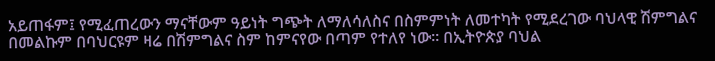አይጠፋም፤ የሚፈጠረውን ማናቸውም ዓይነት ግጭት ለማለሳለስና በስምምነት ለመተካት የሚደረገው ባህላዊ ሽምግልና በመልኩም በባህርዩም ዛሬ በሽምግልና ስም ከምናየው በጣም የተለየ ነው። በኢትዮጵያ ባህል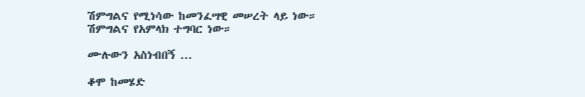ሽምግልና የሚነሳው ከመንፈሣዊ መሠረት ላይ ነው። ሽምግልና የአምላክ ተግባር ነው።

ሙሉውን አስነብበኝ ...

ቆሞ ከመሄድ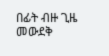በፊት ብዙ ጊዜ መውደቅ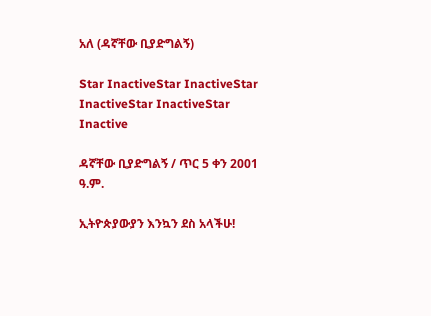አለ (ዳኛቸው ቢያድግልኝ)

Star InactiveStar InactiveStar InactiveStar InactiveStar Inactive

ዳኛቸው ቢያድግልኝ / ጥር 5 ቀን 2001 ዓ.ም.

ኢትዮጵያውያን እንኳን ደስ አላችሁ!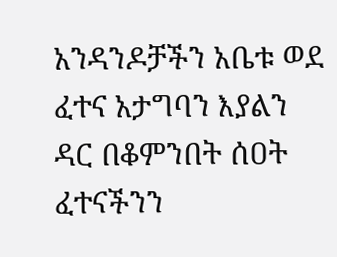አንዳንዶቻችን አቤቱ ወደ ፈተና አታግባን እያልን ዳር በቆምንበት ሰዐት ፈተናችንን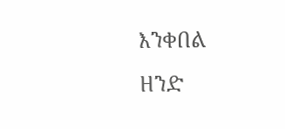እንቀበል ዘንድ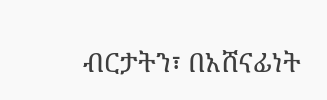ብርታትን፣ በአሸናፊነት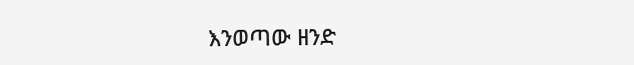እንወጣው ዘንድ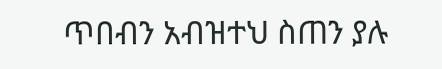ጥበብን አብዝተህ ስጠን ያሉ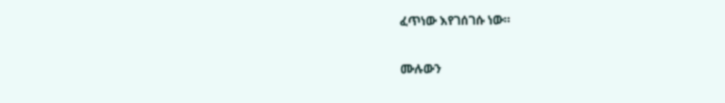ፈጥነው እየገሰገሱ ነው።

ሙሉውን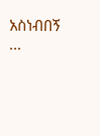አስነብበኝ ...